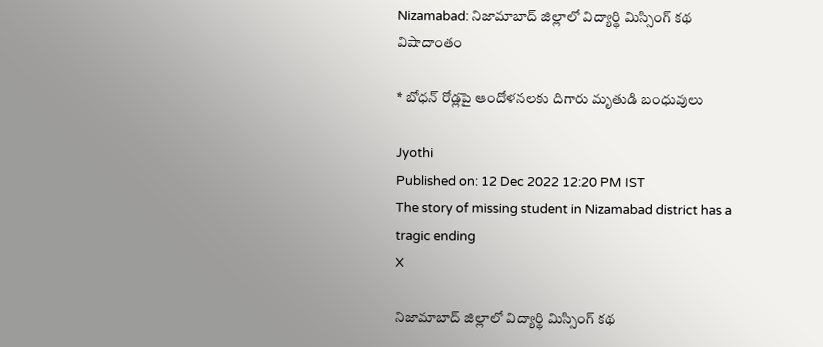Nizamabad: నిజామాబాద్‌ జిల్లాలో విద్యార్థి మిస్సింగ్‌ కథ విషాదాంతం

* బోధన్‌ రోడ్లపై ఆందోళనలకు దిగారు మృతుడి బంధువులు

Jyothi
Published on: 12 Dec 2022 12:20 PM IST
The story of missing student in Nizamabad district has a tragic ending
X

నిజామాబాద్‌ జిల్లాలో విద్యార్థి మిస్సింగ్‌ కథ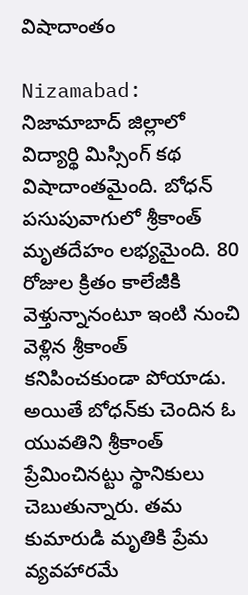విషాదాంతం

Nizamabad: నిజామాబాద్‌ జిల్లాలో విద్యార్థి మిస్సింగ్‌ కథ విషాదాంతమైంది. బోధన్‌ పసుపువాగులో శ్రీకాంత్‌ మృతదేహం లభ్యమైంది. 80 రోజుల క్రితం కాలేజీకి వెళ్తున్నానంటూ ఇంటి నుంచి వెళ్లిన శ్రీకాంత్‌ కనిపించకుండా పోయాడు. అయితే బోధన్‌కు చెందిన ఓ యువతిని శ్రీకాంత్ ప్రేమించినట్టు స్థానికులు చెబుతున్నారు. తమ కుమారుడి మృతికి ప్రేమ వ్యవహారమే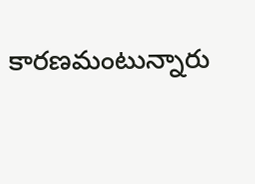కారణమంటున్నారు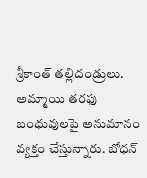శ్రీకాంత్‌ తల్లిదండ్రులు. అమ్మాయి తరఫు బంధువులపై అనుమానం వ్యక్తం చేస్తున్నారు. బోధన్‌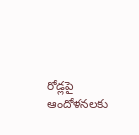రోడ్లపై ఆందోళనలకు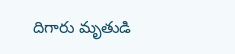దిగారు మృతుడి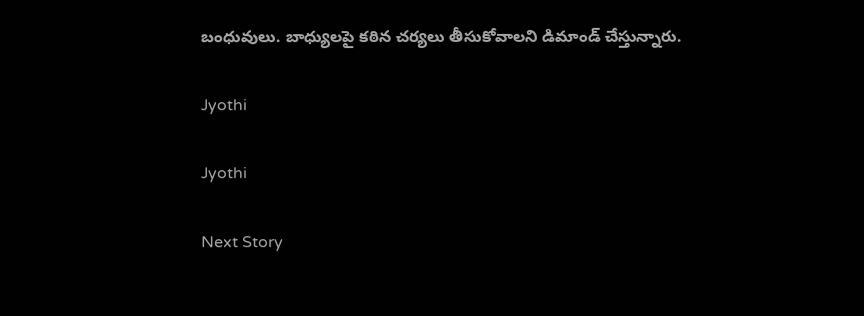బంధువులు. బాధ్యులపై కఠిన చర్యలు తీసుకోవాలని డిమాండ్‌ చేస్తున్నారు.

Jyothi

Jyothi

Next Story